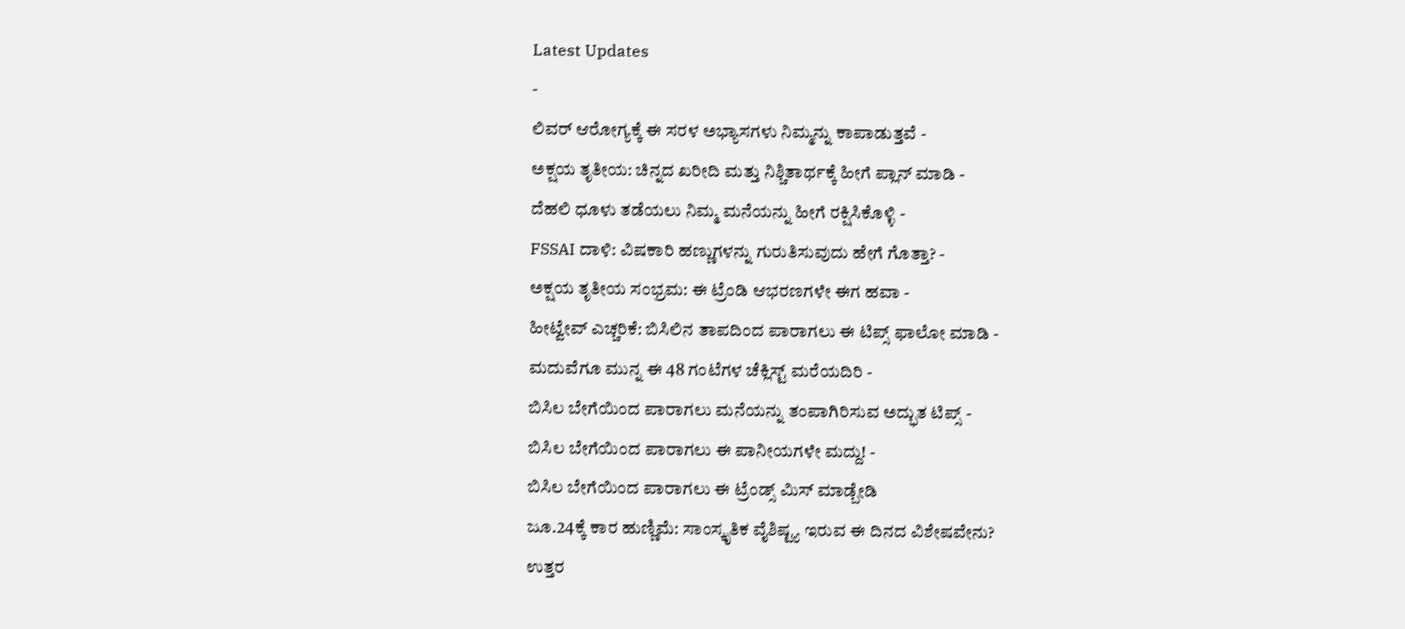Latest Updates
-
ಲಿವರ್ ಆರೋಗ್ಯಕ್ಕೆ ಈ ಸರಳ ಅಭ್ಯಾಸಗಳು ನಿಮ್ಮನ್ನು ಕಾಪಾಡುತ್ತವೆ -
ಅಕ್ಷಯ ತೃತೀಯ: ಚಿನ್ನದ ಖರೀದಿ ಮತ್ತು ನಿಶ್ಚಿತಾರ್ಥಕ್ಕೆ ಹೀಗೆ ಪ್ಲಾನ್ ಮಾಡಿ -
ದೆಹಲಿ ಧೂಳು ತಡೆಯಲು ನಿಮ್ಮ ಮನೆಯನ್ನು ಹೀಗೆ ರಕ್ಷಿಸಿಕೊಳ್ಳಿ -
FSSAI ದಾಳಿ: ವಿಷಕಾರಿ ಹಣ್ಣುಗಳನ್ನು ಗುರುತಿಸುವುದು ಹೇಗೆ ಗೊತ್ತಾ? -
ಅಕ್ಷಯ ತೃತೀಯ ಸಂಭ್ರಮ: ಈ ಟ್ರೆಂಡಿ ಆಭರಣಗಳೇ ಈಗ ಹವಾ -
ಹೀಟ್ವೇವ್ ಎಚ್ಚರಿಕೆ: ಬಿಸಿಲಿನ ತಾಪದಿಂದ ಪಾರಾಗಲು ಈ ಟಿಪ್ಸ್ ಫಾಲೋ ಮಾಡಿ -
ಮದುವೆಗೂ ಮುನ್ನ ಈ 48 ಗಂಟೆಗಳ ಚೆಕ್ಲಿಸ್ಟ್ ಮರೆಯದಿರಿ -
ಬಿಸಿಲ ಬೇಗೆಯಿಂದ ಪಾರಾಗಲು ಮನೆಯನ್ನು ತಂಪಾಗಿರಿಸುವ ಅದ್ಭುತ ಟಿಪ್ಸ್ -
ಬಿಸಿಲ ಬೇಗೆಯಿಂದ ಪಾರಾಗಲು ಈ ಪಾನೀಯಗಳೇ ಮದ್ದು! -
ಬಿಸಿಲ ಬೇಗೆಯಿಂದ ಪಾರಾಗಲು ಈ ಟ್ರೆಂಡ್ಸ್ ಮಿಸ್ ಮಾಡ್ಬೇಡಿ
ಜೂ.24ಕ್ಕೆ ಕಾರ ಹುಣ್ಣಿಮೆ: ಸಾಂಸ್ಕೃತಿಕ ವೈಶಿಷ್ಟ್ಯ ಇರುವ ಈ ದಿನದ ವಿಶೇಷವೇನು?
ಉತ್ತರ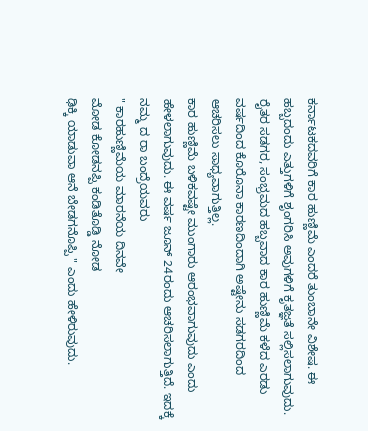ಕರ್ನಾಟಕದವರಿಗೆ ಕಾರ ಹುಣ್ಣಿಮೆ ಎಂದರೆ ತುಂಬಾನೇ ವಿಶೇಷ. ಈ ಹಬ್ಬದಂದು ಎತ್ತುಗಳಿಗೆ ಶೃಂಗರಿಸಿ ಅವುಗಳಿಗೆ ಕೃತಜ್ಞತೆ ಸಲ್ಲಿಸಲಾಗುವುದು. ರೈತರ ಸಡಗರ, ಸಂಭ್ರಮದ ಹಬ್ಬವಾದ ಕಾರ ಹುಣ್ಣಿಮೆ ಕಳೆದ ಎರಡು ವರ್ಷದಿಂದ ಕೊರೊನಾ ಕಾರಣದಿಂದಾಗಿ ಅಷ್ಟೇನು ಸಡಗರದಿಂದ ಆಚರಿಸಲು ಸಾಧ್ಯವಾಗುತ್ತಿಲ್ಲ.
ಕಾರ ಹುಣ್ಣಿಮೆ ಬಳಿಕವಷ್ಟೇ ಮುಂಗಾರು ಆರಂಭವಾಗುವುದು ಎಂದು ಹೇಳಲಾಗುವುದು. ಈ ವರ್ಷ ಜೂನ್ 24ರಂದು ಆಚರಿಸಲಾಗುತ್ತಿದೆ. ಇದಕ್ಕೆ ನಮ್ಮ ದ ರಾ ಬಂದ್ರೆಯವರು
" ಕಾರಹುಣ್ಣಿಮೆಯ ಮಾರನೆಯ ದಿನವೇ
ಮೋಡ ಕೋಡನಪ್ಪಿ ಕಂಡಿತೊಡ್ಡಿ ನೋಡ
ಢಿಕ್ಕಿ ಯಾಡುವಾ ಆನೆ ಬೇಡಗನೊಪ್ಪಿ " ಎಂದು ಹೇಳಿರುವುದು.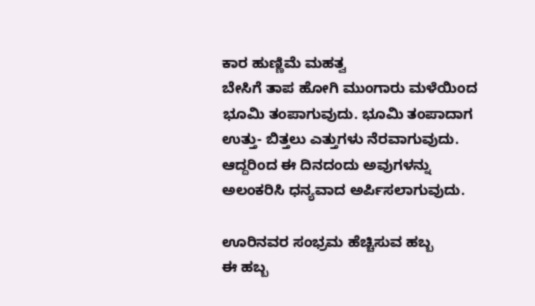ಕಾರ ಹುಣ್ಣಿಮೆ ಮಹತ್ವ
ಬೇಸಿಗೆ ತಾಪ ಹೋಗಿ ಮುಂಗಾರು ಮಳೆಯಿಂದ ಭೂಮಿ ತಂಪಾಗುವುದು. ಭೂಮಿ ತಂಪಾದಾಗ ಉತ್ತು- ಬಿತ್ತಲು ಎತ್ತುಗಳು ನೆರವಾಗುವುದು. ಆದ್ದರಿಂದ ಈ ದಿನದಂದು ಅವುಗಳನ್ನು ಅಲಂಕರಿಸಿ ಧನ್ಯವಾದ ಅರ್ಪಿಸಲಾಗುವುದು.

ಊರಿನವರ ಸಂಭ್ರಮ ಹೆಚ್ಚಿಸುವ ಹಬ್ಬ
ಈ ಹಬ್ಬ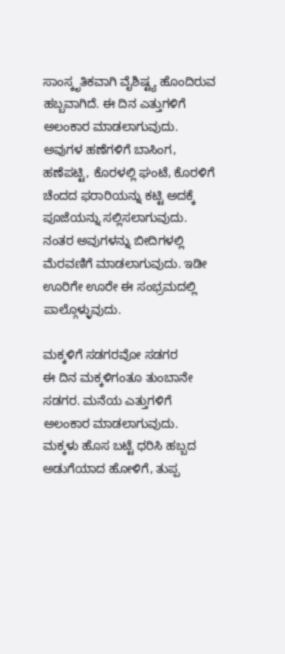ಸಾಂಸ್ಕೃತಿಕವಾಗಿ ವೈಶಿಷ್ಟ್ಯ ಹೊಂದಿರುವ ಹಬ್ಬವಾಗಿದೆ. ಈ ದಿನ ಎತ್ತುಗಳಿಗೆ ಅಲಂಕಾರ ಮಾಡಲಾಗುವುದು. ಅವುಗಳ ಹಣೆಗಳಿಗೆ ಬಾಸಿಂಗ, ಹಣೆಪಟ್ಟಿ, ಕೊರಳಲ್ಲಿ ಘಂಟೆ, ಕೊರಳಿಗೆ ಚೆಂದದ ಫರಾರಿಯನ್ನು ಕಟ್ಟಿ ಅದಕ್ಕೆ ಪೂಜೆಯನ್ನು ಸಲ್ಲಿಸಲಾಗುವುದು. ನಂತರ ಅವುಗಳನ್ನು ಬೀದಿಗಳಲ್ಲಿ ಮೆರವಣಿಗೆ ಮಾಡಲಾಗುವುದು. ಇಡೀ ಊರಿಗೇ ಊರೇ ಈ ಸಂಭ್ರಮದಲ್ಲಿ ಪಾಲ್ಗೊಳ್ಳುವುದು.

ಮಕ್ಕಳಿಗೆ ಸಡಗರವೋ ಸಡಗರ
ಈ ದಿನ ಮಕ್ಕಳಿಗಂತೂ ತುಂಬಾನೇ ಸಡಗರ. ಮನೆಯ ಎತ್ತುಗಳಿಗೆ ಅಲಂಕಾರ ಮಾಡಲಾಗುವುದು. ಮಕ್ಕಳು ಹೊಸ ಬಟ್ಟೆ ಧರಿಸಿ ಹಬ್ಬದ ಅಡುಗೆಯಾದ ಹೋಳಿಗೆ, ತುಪ್ಪ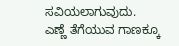ಸವಿಯಲಾಗುವುದು.
ಎಣ್ಣೆ ತೆಗೆಯುವ ಗಾಣಕ್ಕೂ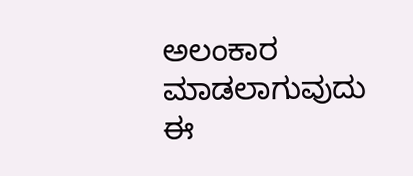ಅಲಂಕಾರ ಮಾಡಲಾಗುವುದು
ಈ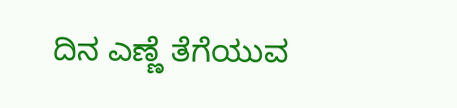ದಿನ ಎಣ್ಣೆ ತೆಗೆಯುವ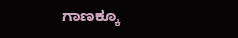ಗಾಣಕ್ಕೂ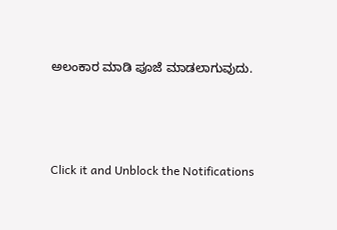ಅಲಂಕಾರ ಮಾಡಿ ಪೂಜೆ ಮಾಡಲಾಗುವುದು.



Click it and Unblock the Notifications